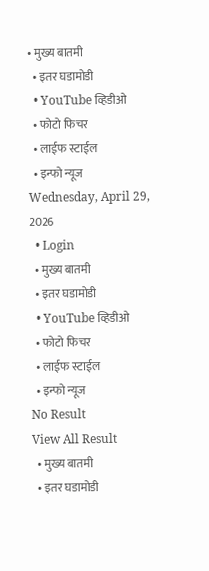• मुख्य बातमी
  • इतर घडामोडी
  • YouTube व्हिडीओ
  • फोटो फिचर
  • लाईफ स्टाईल
  • इन्फो न्यूज
Wednesday, April 29, 2026
  • Login
  • मुख्य बातमी
  • इतर घडामोडी
  • YouTube व्हिडीओ
  • फोटो फिचर
  • लाईफ स्टाईल
  • इन्फो न्यूज
No Result
View All Result
  • मुख्य बातमी
  • इतर घडामोडी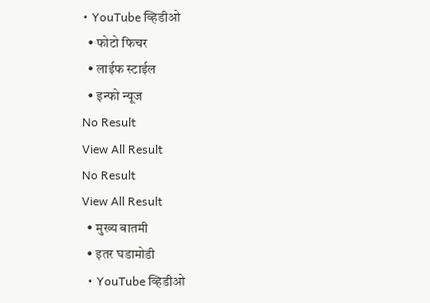• YouTube व्हिडीओ
  • फोटो फिचर
  • लाईफ स्टाईल
  • इन्फो न्यूज
No Result
View All Result
No Result
View All Result
  • मुख्य बातमी
  • इतर घडामोडी
  • YouTube व्हिडीओ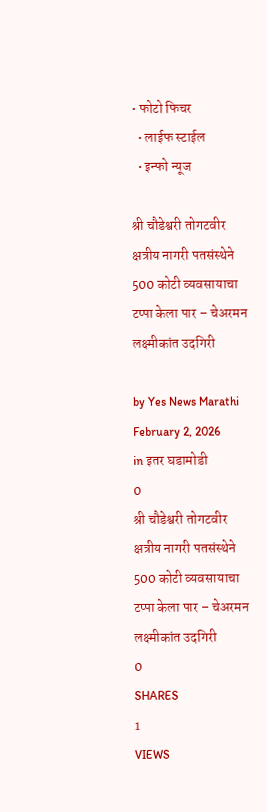• फोटो फिचर
  • लाईफ स्टाईल
  • इन्फो न्यूज

श्री चौडेश्वरी तोगटवीर क्षत्रीय नागरी पतसंस्थेने 500 कोटी व्यवसायाचा टप्पा केला पार – चेअरमन लक्ष्मीकांत उदगिरी

by Yes News Marathi
February 2, 2026
in इतर घडामोडी
0
श्री चौडेश्वरी तोगटवीर क्षत्रीय नागरी पतसंस्थेने 500 कोटी व्यवसायाचा टप्पा केला पार – चेअरमन लक्ष्मीकांत उदगिरी
0
SHARES
1
VIEWS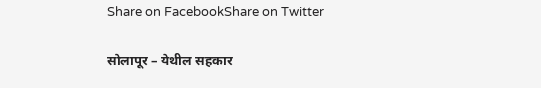Share on FacebookShare on Twitter

सोलापूर – येथील सहकार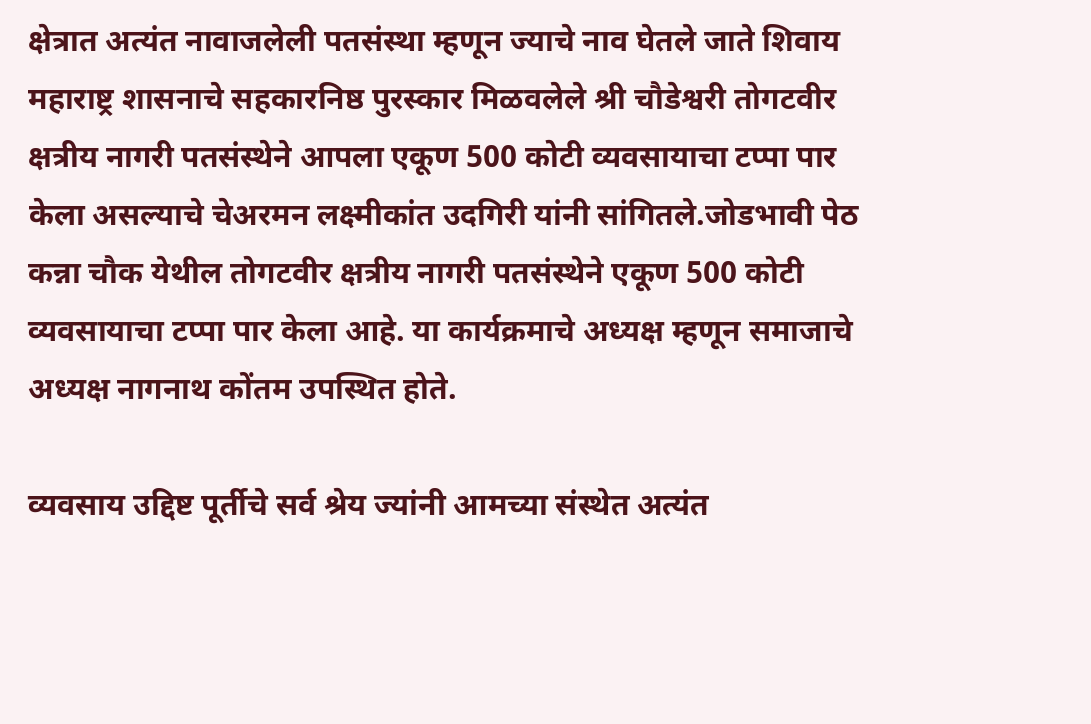क्षेत्रात अत्यंत नावाजलेली पतसंस्था म्हणून ज्याचे नाव घेतले जाते शिवाय महाराष्ट्र शासनाचे सहकारनिष्ठ पुरस्कार मिळवलेले श्री चौडेश्वरी तोगटवीर क्षत्रीय नागरी पतसंस्थेने आपला एकूण 500 कोटी व्यवसायाचा टप्पा पार केला असल्याचे चेअरमन लक्ष्मीकांत उदगिरी यांनी सांगितले.जोडभावी पेठ कन्ना चौक येथील तोगटवीर क्षत्रीय नागरी पतसंस्थेने एकूण 500 कोटी व्यवसायाचा टप्पा पार केला आहे. या कार्यक्रमाचे अध्यक्ष म्हणून समाजाचे अध्यक्ष नागनाथ कोंतम उपस्थित होते.

व्यवसाय उद्दिष्ट पूर्तीचे सर्व श्रेय ज्यांनी आमच्या संस्थेत अत्यंत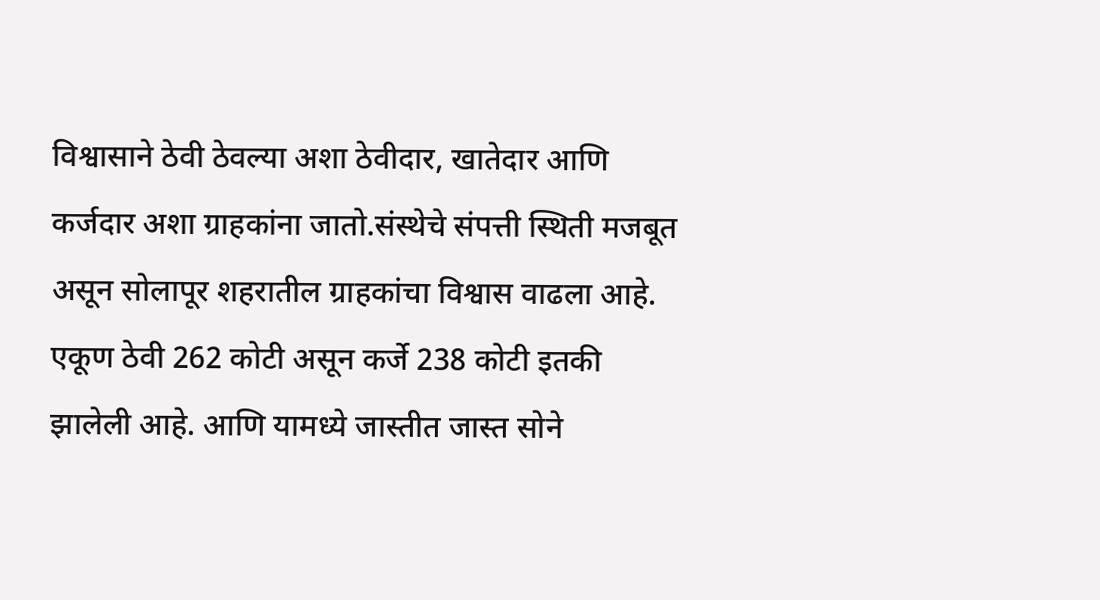विश्वासाने ठेवी ठेवल्या अशा ठेवीदार, खातेदार आणि कर्जदार अशा ग्राहकांना जातो.संस्थेचे संपत्ती स्थिती मजबूत असून सोलापूर शहरातील ग्राहकांचा विश्वास वाढला आहे. एकूण ठेवी 262 कोटी असून कर्जे 238 कोटी इतकी झालेली आहे. आणि यामध्ये जास्तीत जास्त सोने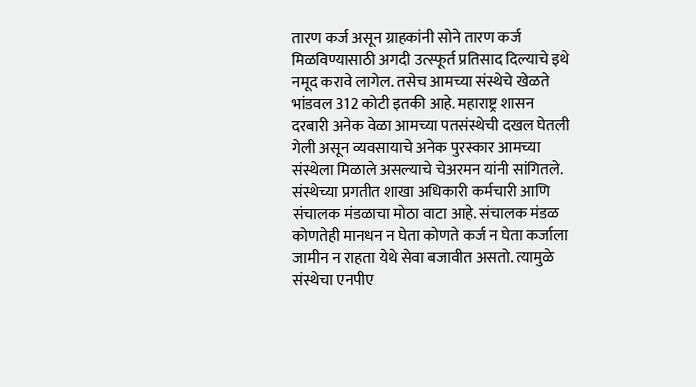तारण कर्ज असून ग्राहकांनी सोने तारण कर्ज मिळविण्यासाठी अगदी उत्स्फूर्त प्रतिसाद दिल्याचे इथे नमूद करावे लागेल. तसेच आमच्या संस्थेचे खेळते भांडवल 312 कोटी इतकी आहे. महाराष्ट्र शासन दरबारी अनेक वेळा आमच्या पतसंस्थेची दखल घेतली गेली असून व्यवसायाचे अनेक पुरस्कार आमच्या संस्थेला मिळाले असल्याचे चेअरमन यांनी सांगितले. संस्थेच्या प्रगतीत शाखा अधिकारी कर्मचारी आणि संचालक मंडळाचा मोठा वाटा आहे. संचालक मंडळ कोणतेही मानधन न घेता कोणते कर्ज न घेता कर्जाला जामीन न राहता येथे सेवा बजावीत असतो. त्यामुळे संस्थेचा एनपीए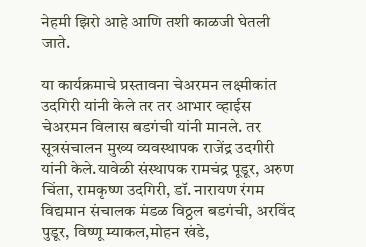नेहमी झिरो आहे आणि तशी काळजी घेतली जाते.

या कार्यक्रमाचे प्रस्तावना चेअरमन लक्ष्मीकांत उदगिरी यांनी केले तर तर आभार व्हाईस चेअरमन विलास बडगंची यांनी मानले. तर सूत्रसंचालन मुख्य व्यवस्थापक राजेंद्र उदगीरी यांनी केले.यावेळी संस्थापक रामचंद्र पूडूर, अरुण चिंता, रामकृष्ण उदगिरी, डॉ. नारायण रंगम विद्यमान संचालक मंडळ विठ्ठल बडगंची, अरविंद पुडूर, विष्णू म्याकल,मोहन खंडे,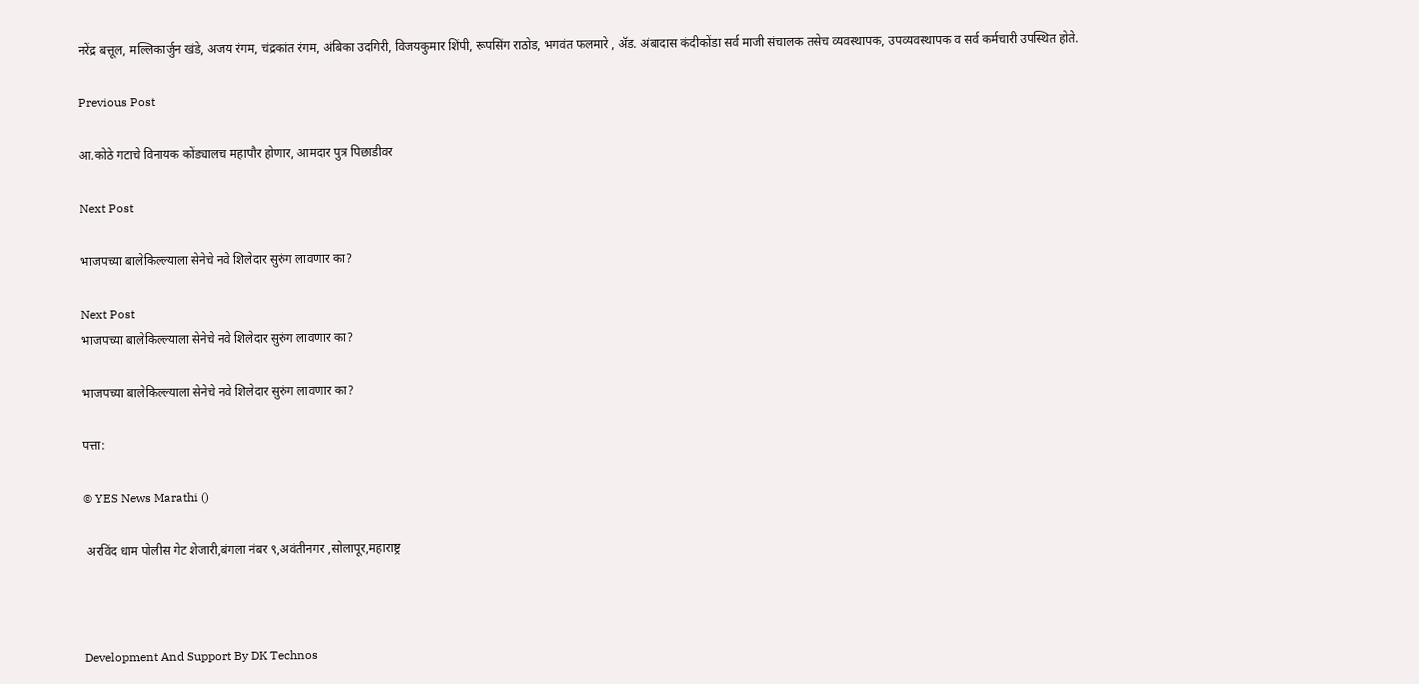नरेंद्र बत्तूल, मल्लिकार्जुन खंडे, अजय रंगम, चंद्रकांत रंगम, अंबिका उदगिरी, विजयकुमार शिंपी, रूपसिंग राठोड, भगवंत फलमारे , ॲड. अंबादास कंदीकोंडा सर्व माजी संचालक तसेच व्यवस्थापक, उपव्यवस्थापक व सर्व कर्मचारी उपस्थित होते.

Previous Post

आ.कोठे गटाचे विनायक कोंड्यालच महापौर होणार, आमदार पुत्र पिछाडीवर

Next Post

भाजपच्या बालेकिल्ल्याला सेनेचे नवे शिलेदार सुरुंग लावणार का?

Next Post
भाजपच्या बालेकिल्ल्याला सेनेचे नवे शिलेदार सुरुंग लावणार का?

भाजपच्या बालेकिल्ल्याला सेनेचे नवे शिलेदार सुरुंग लावणार का?

पत्ता:

© YES News Marathi ()

 अरविंद धाम पोलीस गेट शेजारी,बंगला नंबर ९,अवंतीनगर ,सोलापूर,महाराष्ट्र



Development And Support By DK Technos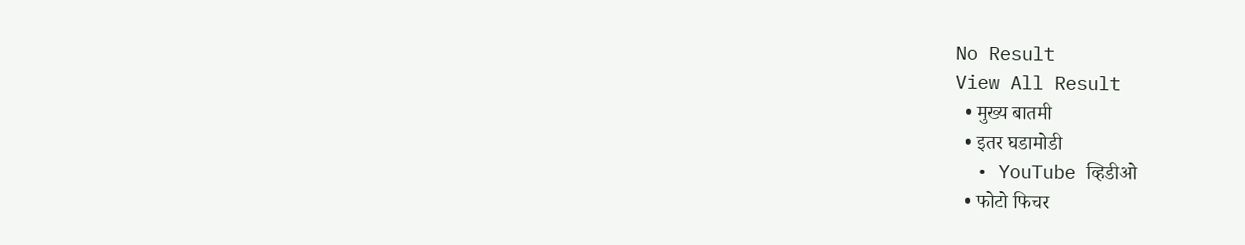No Result
View All Result
  • मुख्य बातमी
  • इतर घडामोडी
  • YouTube व्हिडीओ
  • फोटो फिचर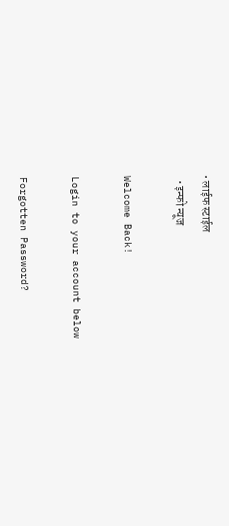• लाईफ स्टाईल
  • इन्फो न्यूज

Welcome Back!

Login to your account below

Forgotten Password?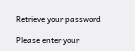Retrieve your password

Please enter your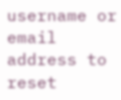username or email address to reset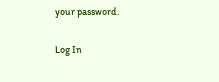your password.

Log In